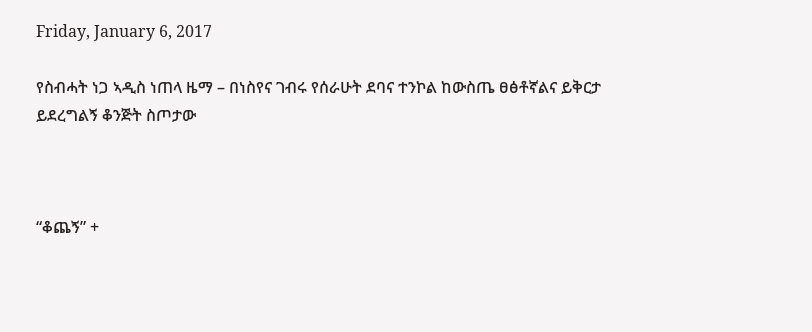Friday, January 6, 2017

የስብሓት ነጋ ኣዲስ ነጠላ ዜማ – በነስየና ገብሩ የሰራሁት ደባና ተንኮል ከውስጤ ፀፅቶኛልና ይቅርታ ይደረግልኝ ቆንጅት ስጦታው



“ቆጨኝ” +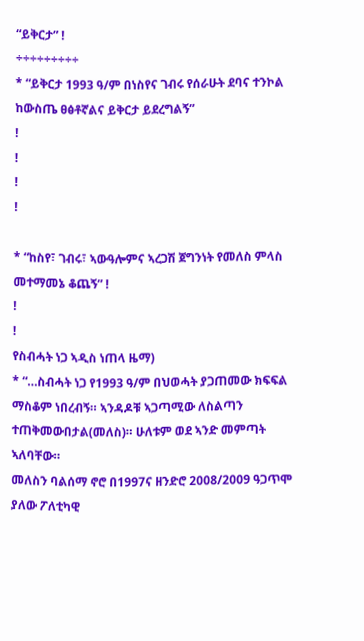“ይቅርታ” !
÷÷÷÷÷÷÷÷÷
* “ይቅርታ 1993 ዓ/ም በነስየና ገብሩ የሰራሁት ደባና ተንኮል ከውስጤ ፀፅቶኛልና ይቅርታ ይደረግልኝ”
!
!
!
!

* “ከስየ፣ ገብሩ፣ ኣውዓሎምና ኣረጋሽ ጀግንነት የመለስ ምላስ መተማመኔ ቆጨኝ” !
!
!
የስብሓት ነጋ ኣዲስ ነጠላ ዜማ)
* “…ስብሓት ነጋ የ1993 ዓ/ም በህወሓት ያጋጠመው ክፍፍል ማስቆም ነበረብኝ። ኣንዳዶቹ ኣጋጣሚው ለስልጣን ተጠቅመውበታል(መለስ)። ሁለቱም ወደ ኣንድ መምጣት ኣለባቸው።
መለስን ባልሰማ ኖሮ በ1997ና ዘንድሮ 2008/2009 ዓጋጥሞ ያለው ፖለቲካዊ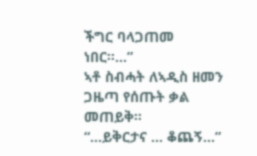ችግር ባላጋጠመ ነበር።…”
ኣቶ ስብሓት ለኣዲስ ዘመን ጋዜጣ የሰጡት ቃል መጠይቅ።
“…ይቅርታና … ቆጨኝ…”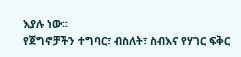እያሉ ነው።
የጀግኖቻችን ተግባር፣ ብስለት፣ ስብእና የሃገር ፍቅር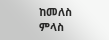ከመለስ ምላስ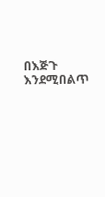በእጅጉ እንደሚበልጥ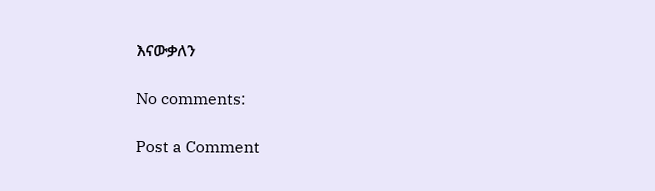እናውቃለን

No comments:

Post a Comment